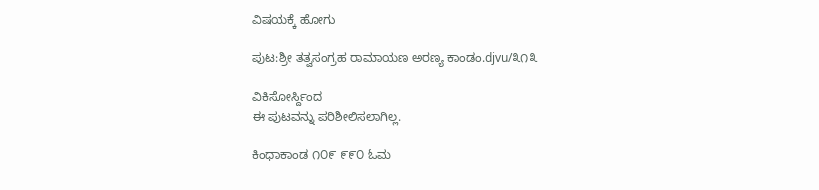ವಿಷಯಕ್ಕೆ ಹೋಗು

ಪುಟ:ಶ್ರೀ ತತ್ವಸಂಗ್ರಹ ರಾಮಾಯಣ ಅರಣ್ಯ ಕಾಂಡಂ.djvu/೩೧೩

ವಿಕಿಸೋರ್ಸ್ದಿಂದ
ಈ ಪುಟವನ್ನು ಪರಿಶೀಲಿಸಲಾಗಿಲ್ಲ.

ಕಿಂಧಾಕಾಂಡ ೧೦೯ ೯೯೦ ಓಮ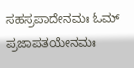ಸಹಸ್ರಪಾದೇನಮಃ ಓಮ್ ಪ್ರಜಾಪತಯೇನಮಃ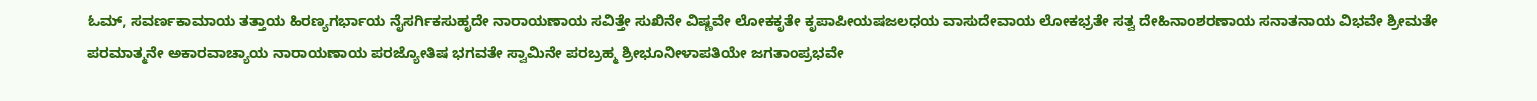ಓಮ್, ಸವರ್ಣಕಾಮಾಯ ತತ್ತಾಯ ಹಿರಣ್ಯಗರ್ಭಾಯ ನೈಸರ್ಗಿಕಸುಹೃದೇ ನಾರಾಯಣಾಯ ಸವಿತ್ತೇ ಸುಖಿನೇ ವಿಷ್ಣವೇ ಲೋಕಕೃತೇ ಕೃಪಾಪೀಯಷಜಲಧಯ ವಾಸುದೇವಾಯ ಲೋಕಭ್ರತೇ ಸತ್ವ ದೇಹಿನಾಂಶರಣಾಯ ಸನಾತನಾಯ ವಿಭವೇ ಶ್ರೀಮತೇ ಪರಮಾತ್ಮನೇ ಅಕಾರವಾಚ್ಯಾಯ ನಾರಾಯಣಾಯ ಪರಜ್ಯೋತಿಷ ಭಗವತೇ ಸ್ವಾಮಿನೇ ಪರಬ್ರಹ್ಮ ಶ್ರೀಭೂನೀಳಾಪತಿಯೇ ಜಗತಾಂಪ್ರಭವೇ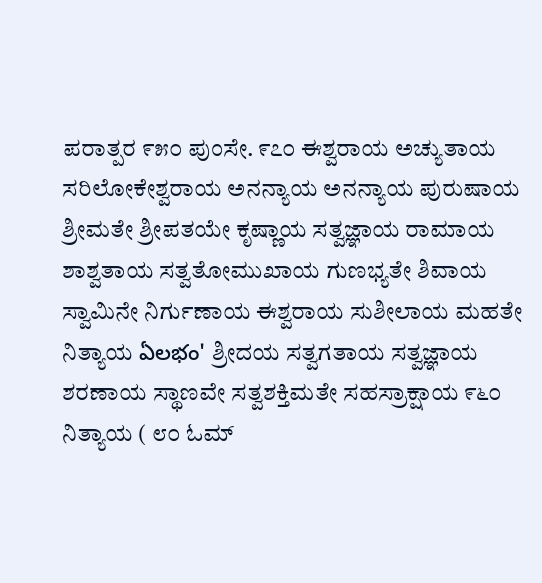ಪರಾತ್ಪರ ೯೫೦ ಪುಂಸೇ. ೯೭೦ ಈಶ್ವರಾಯ ಅಚ್ಯುತಾಯ ಸರಿಲೋಕೇಶ್ವರಾಯ ಅನನ್ಯಾಯ ಅನನ್ಯಾಯ ಪುರುಷಾಯ ಶ್ರೀಮತೇ ಶ್ರೀಪತಯೇ ಕೃಷ್ಣಾಯ ಸತ್ವಜ್ಞಾಯ ರಾಮಾಯ ಶಾಶ್ವತಾಯ ಸತ್ವತೋಮುಖಾಯ ಗುಣಭ್ಯತೇ ಶಿವಾಯ ಸ್ವಾಮಿನೇ ನಿರ್ಗುಣಾಯ ಈಶ್ವರಾಯ ಸುಶೀಲಾಯ ಮಹತೇ ನಿತ್ಯಾಯ ఏలభం' ಶ್ರೀದಯ ಸತ್ವಗತಾಯ ಸತ್ವಜ್ಞಾಯ ಶರಣಾಯ ಸ್ಥಾಣವೇ ಸತ್ವಶಕ್ತಿಮತೇ ಸಹಸ್ರಾಕ್ಷಾಯ ೯೬೦ ನಿತ್ಯಾಯ ( ೮೦ ಓಮ್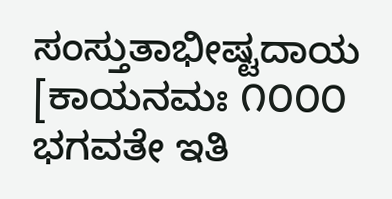ಸಂಸ್ತುತಾಭೀಷ್ಟದಾಯ [ಕಾಯನಮಃ ೧೦೦೦ ಭಗವತೇ ಇತಿ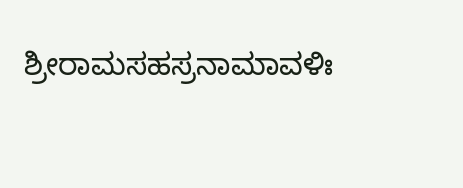ಶ್ರೀರಾಮಸಹಸ್ರನಾಮಾವಳಿಃ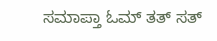ಸಮಾಪ್ತಾ ಓಮ್ ತತ್ ಸತ್